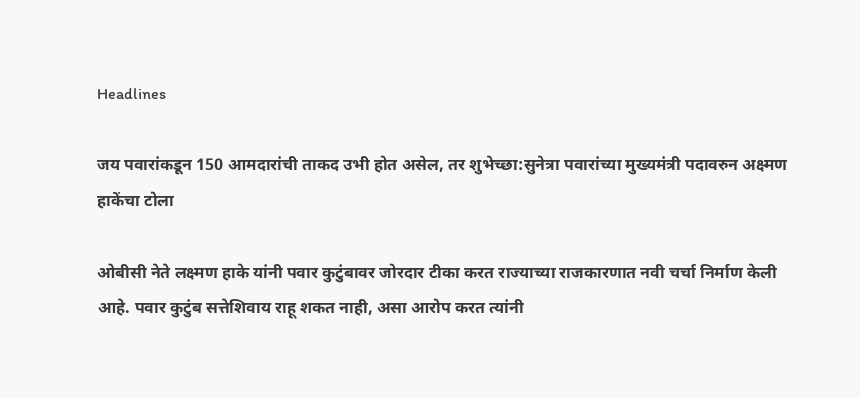Headlines

जय पवारांकडून 150 आमदारांची ताकद उभी होत असेल, तर शुभेच्छा:सुनेत्रा पवारांच्या मुख्यमंत्री पदावरुन अक्ष्मण हाकेंचा टोला

ओबीसी नेते लक्ष्मण हाके यांनी पवार कुटुंबावर जोरदार टीका करत राज्याच्या राजकारणात नवी चर्चा निर्माण केली आहे. पवार कुटुंब सत्तेशिवाय राहू शकत नाही, असा आरोप करत त्यांनी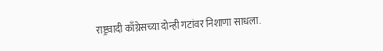राष्ट्रवादी काँग्रेसच्या दोन्ही गटांवर निशाणा साधला.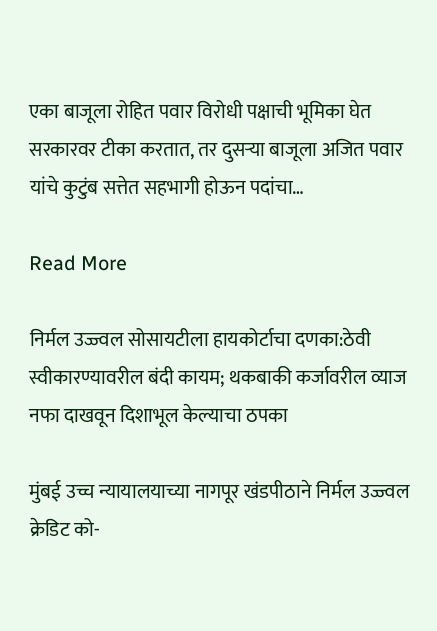एका बाजूला रोहित पवार विरोधी पक्षाची भूमिका घेत सरकारवर टीका करतात, तर दुसऱ्या बाजूला अजित पवार यांचे कुटुंब सत्तेत सहभागी होऊन पदांचा…

Read More

निर्मल उज्ज्वल सोसायटीला हायकोर्टाचा दणका:ठेवी स्वीकारण्यावरील बंदी कायम; थकबाकी कर्जावरील व्याज नफा दाखवून दिशाभूल केल्याचा ठपका

मुंबई उच्च न्यायालयाच्या नागपूर खंडपीठाने निर्मल उज्ज्वल क्रेडिट को-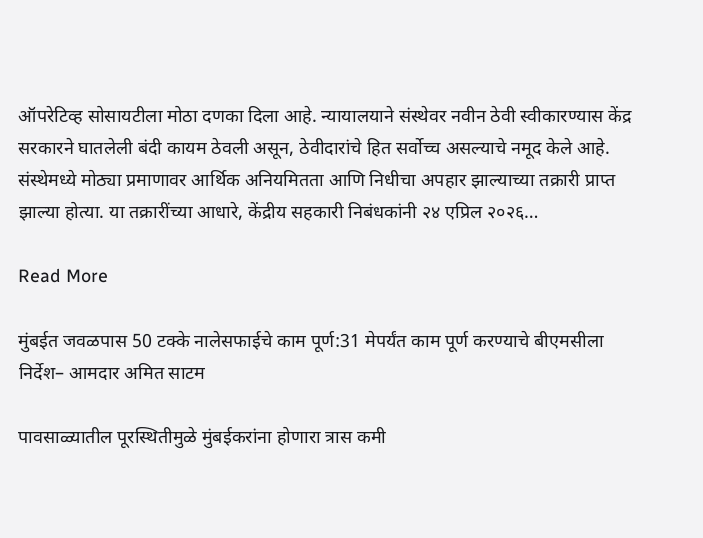ऑपरेटिव्ह सोसायटीला मोठा दणका दिला आहे. न्यायालयाने संस्थेवर नवीन ठेवी स्वीकारण्यास केंद्र सरकारने घातलेली बंदी कायम ठेवली असून, ठेवीदारांचे हित सर्वोच्च असल्याचे नमूद केले आहे. संस्थेमध्ये मोठ्या प्रमाणावर आर्थिक अनियमितता आणि निधीचा अपहार झाल्याच्या तक्रारी प्राप्त झाल्या होत्या. या तक्रारींच्या आधारे, केंद्रीय सहकारी निबंधकांनी २४ एप्रिल २०२६…

Read More

मुंबईत जवळपास 50 टक्के नालेसफाईचे काम पूर्ण:31 मेपर्यंत काम पूर्ण करण्याचे बीएमसीला निर्देश– आमदार अमित साटम

पावसाळ्यातील पूरस्थितीमुळे मुंबईकरांना होणारा त्रास कमी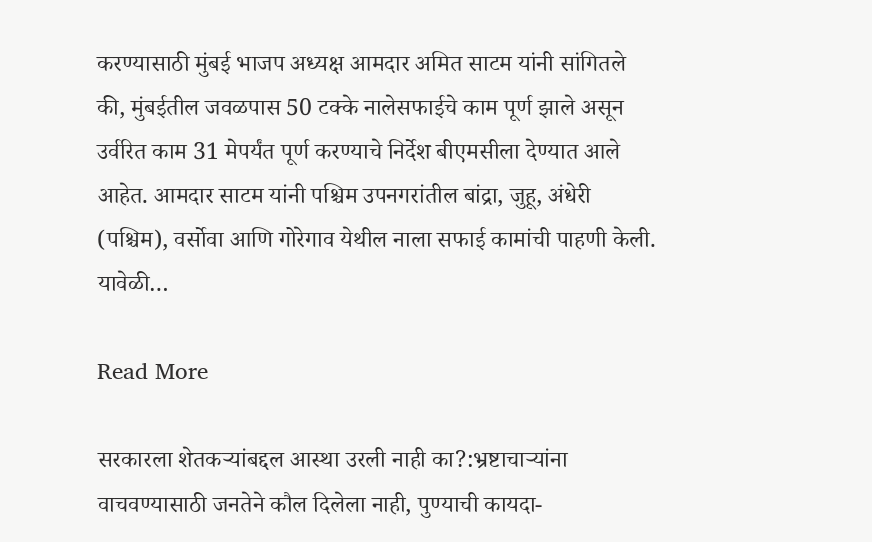करण्यासाठी मुंबई भाजप अध्यक्ष आमदार अमित साटम यांनी सांगितले की, मुंबईतील जवळपास 50 टक्के नालेसफाईचे काम पूर्ण झाले असून उर्वरित काम 31 मेपर्यंत पूर्ण करण्याचे निर्देश बीएमसीला देण्यात आले आहेत. आमदार साटम यांनी पश्चिम उपनगरांतील बांद्रा, जुहू, अंधेरी (पश्चिम), वर्सोवा आणि गोरेगाव येथील नाला सफाई कामांची पाहणी केली. यावेळी…

Read More

सरकारला शेतकऱ्यांबद्दल आस्था उरली नाही का?:भ्रष्टाचाऱ्यांना वाचवण्यासाठी जनतेने कौल दिलेला नाही, पुण्याची कायदा-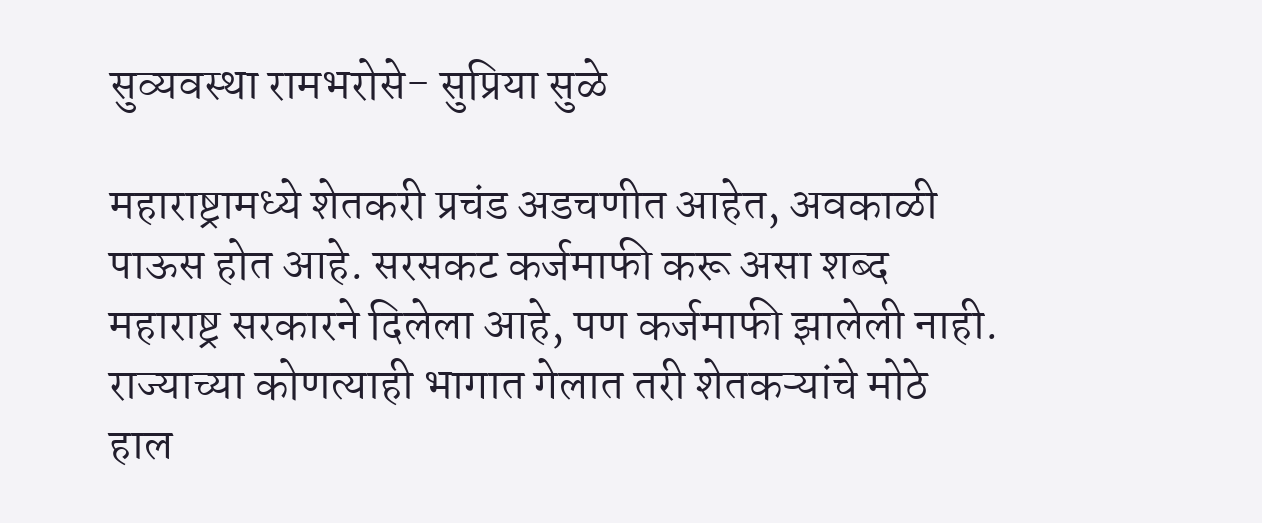सुव्यवस्था रामभरोसे- सुप्रिया सुळे

महाराष्ट्रामध्ये शेतकरी प्रचंड अडचणीत आहेत, अवकाळी पाऊस होत आहे. सरसकट कर्जमाफी करू असा शब्द महाराष्ट्र सरकारने दिलेला आहे, पण कर्जमाफी झालेली नाही. राज्याच्या कोणत्याही भागात गेलात तरी शेतकऱ्यांचे मोठे हाल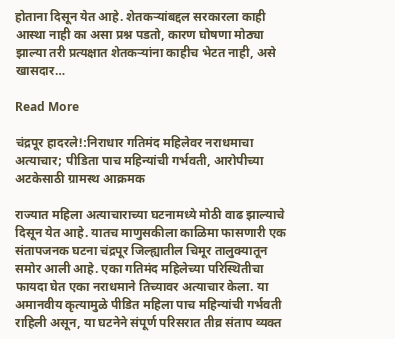होताना दिसून येत आहे. शेतकऱ्यांबद्दल सरकारला काही आस्था नाही का असा प्रश्न पडतो, कारण घोषणा मोठ्या झाल्या तरी प्रत्यक्षात शेतकऱ्यांना काहीच भेटत नाही, असे खासदार…

Read More

चंद्रपूर हादरले!:निराधार गतिमंद महिलेवर नराधमाचा अत्याचार; पीडिता पाच महिन्यांची गर्भवती, आरोपीच्या अटकेसाठी ग्रामस्थ आक्रमक

राज्यात महिला अत्याचाराच्या घटनामध्ये मोठी वाढ झाल्याचे दिसून येत आहे. यातच माणुसकीला काळिमा फासणारी एक संतापजनक घटना चंद्रपूर जिल्ह्यातील चिमूर तालुक्यातून समोर आली आहे. एका गतिमंद महिलेच्या परिस्थितीचा फायदा घेत एका नराधमाने तिच्यावर अत्याचार केला. या अमानवीय कृत्यामुळे पीडित महिला पाच महिन्यांची गर्भवती राहिली असून, या घटनेने संपूर्ण परिसरात तीव्र संताप व्यक्त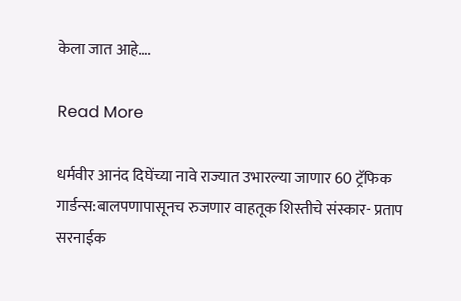केला जात आहे….

Read More

धर्मवीर आनंद दिघेंच्या नावे राज्यात उभारल्या जाणार 60 ट्रॅफिक गार्डन्स:बालपणापासूनच रुजणार वाहतूक शिस्तीचे संस्कार- प्रताप सरनाईक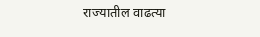राज्यातील वाढत्या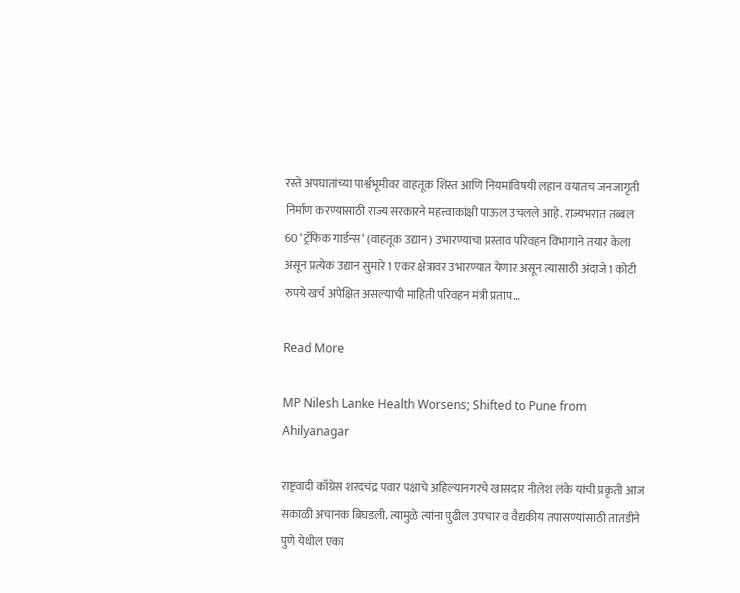रस्ते अपघातांच्या पार्श्वभूमीवर वाहतूक शिस्त आणि नियमांविषयी लहान वयातच जनजागृती निर्माण करण्यासाठी राज्य सरकारने महत्त्वाकांक्षी पाऊल उचलले आहे. राज्यभरात तब्बल 60 ‘ट्रॅफिक गार्डन्स’ (वाहतूक उद्यान) उभारण्याचा प्रस्ताव परिवहन विभागाने तयार केला असून प्रत्येक उद्यान सुमारे 1 एकर क्षेत्रावर उभारण्यात येणार असून त्यासाठी अंदाजे 1 कोटी रुपये खर्च अपेक्षित असल्याची माहिती परिवहन मंत्री प्रताप…

Read More

MP Nilesh Lanke Health Worsens; Shifted to Pune from Ahilyanagar

राष्ट्रवादी काँग्रेस शरदचंद्र पवार पक्षाचे अहिल्यानगरचे खासदार नीलेश लंके यांची प्रकृती आज सकाळी अचानक बिघडली. त्यामुळे त्यांना पुढील उपचार व वैद्यकीय तपासण्यांसाठी तातडीने पुणे येथील एका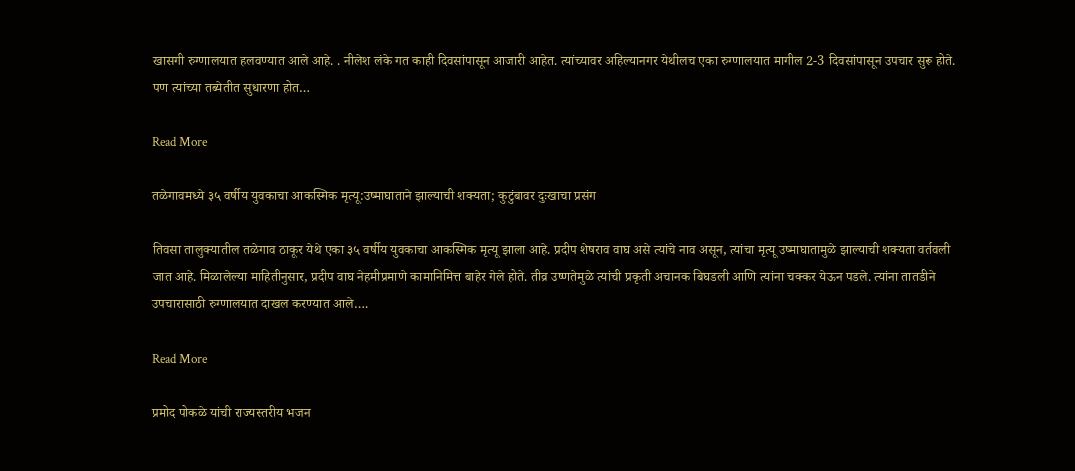खासगी रुग्णालयात हलवण्यात आले आहे. . नीलेश लंके गत काही दिवसांपासून आजारी आहेत. त्यांच्यावर अहिल्यानगर येथीलच एका रुग्णालयात मागील 2-3 दिवसांपासून उपचार सुरू होते. पण त्यांच्या तब्येतीत सुधारणा होत…

Read More

तळेगावमध्ये ३५ वर्षीय युवकाचा आकस्मिक मृत्यू:उष्माघाताने झाल्याची शक्यता; कुटुंबावर दुःखाचा प्रसंग

तिवसा तालुक्यातील तळेगाव ठाकूर येथे एका ३५ वर्षीय युवकाचा आकस्मिक मृत्यू झाला आहे. प्रदीप शेषराव वाघ असे त्यांचे नाव असून, त्यांचा मृत्यू उष्माघातामुळे झाल्याची शक्यता वर्तवली जात आहे. मिळालेल्या माहितीनुसार, प्रदीप वाघ नेहमीप्रमाणे कामानिमित्त बाहेर गेले होते. तीव्र उष्णतेमुळे त्यांची प्रकृती अचानक बिघडली आणि त्यांना चक्कर येऊन पडले. त्यांना तातडीने उपचारासाठी रुग्णालयात दाखल करण्यात आले….

Read More

प्रमोद पोकळे यांची राज्यस्तरीय भजन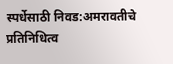स्पर्धेसाठी निवड:अमरावतीचे प्रतिनिधित्व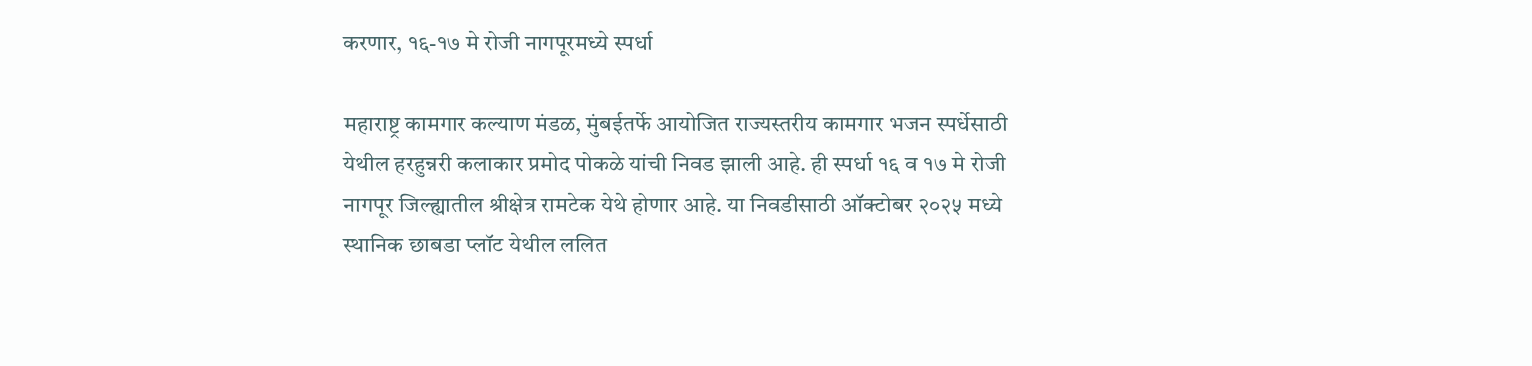करणार, १६-१७ मे रोजी नागपूरमध्ये स्पर्धा

महाराष्ट्र कामगार कल्याण मंडळ, मुंबईतर्फे आयोजित राज्यस्तरीय कामगार भजन स्पर्धेसाठी येथील हरहुन्नरी कलाकार प्रमोद पोकळे यांची निवड झाली आहे. ही स्पर्धा १६ व १७ मे रोजी नागपूर जिल्ह्यातील श्रीक्षेत्र रामटेक येथे होणार आहे. या निवडीसाठी ऑक्टोबर २०२५ मध्ये स्थानिक छाबडा प्लॉट येथील ललित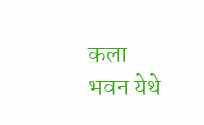कला भवन येथे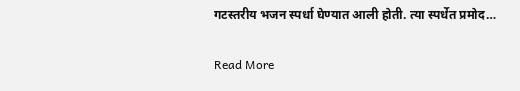गटस्तरीय भजन स्पर्धा घेण्यात आली होती. त्या स्पर्धेत प्रमोद…

Read More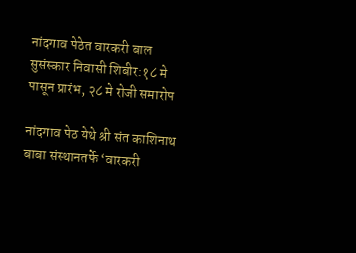नांदगाव पेठेत वारकरी बाल सुसंस्कार निवासी शिबीर:१८ मे पासून प्रारंभ, २८ मे रोजी समारोप

नांदगाव पेठ येथे श्री संत काशिनाथ बाबा संस्थानतर्फे ‘वारकरी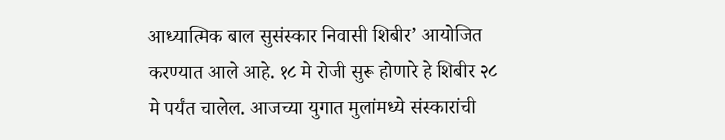आध्यात्मिक बाल सुसंस्कार निवासी शिबीर’ आयोजित करण्यात आले आहे. १८ मे रोजी सुरू होणारे हे शिबीर २८ मे पर्यंत चालेल. आजच्या युगात मुलांमध्ये संस्कारांची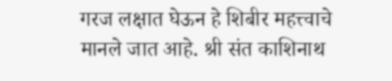गरज लक्षात घेऊन हे शिबीर महत्त्वाचे मानले जात आहे. श्री संत काशिनाथ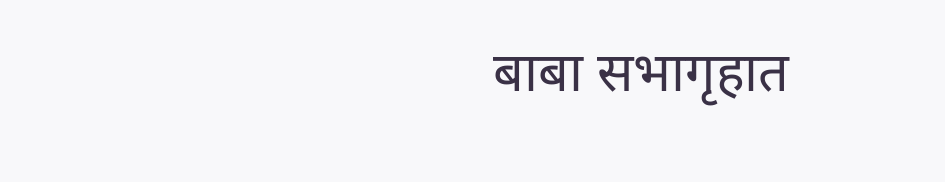बाबा सभागृहात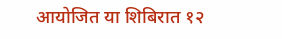आयोजित या शिबिरात १२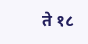ते १८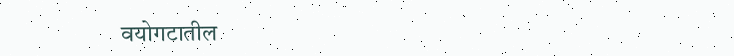वयोगटातील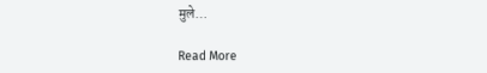मुले…

Read More